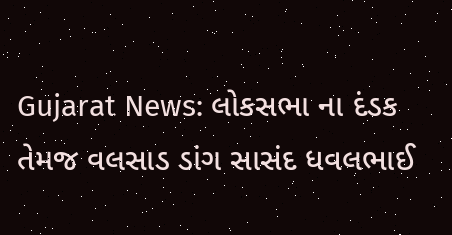Gujarat News: લોકસભા ના દંડક તેમજ વલસાડ ડાંગ સાસંદ ધવલભાઈ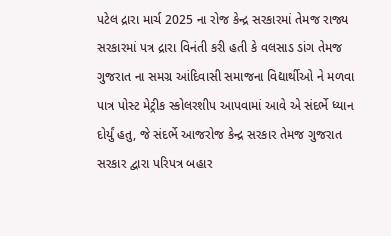પટેલ દ્રારા માર્ચ 2025 ના રોજ કેન્દ્ર સરકારમાં તેમજ રાજ્ય સરકારમાં પત્ર દ્રારા વિનંતી કરી હતી કે વલસાડ ડાંગ તેમજ ગુજરાત ના સમગ્ર આંદિવાસી સમાજના વિદ્યાર્થીઓ ને મળવા પાત્ર પોસ્ટ મેટ્રીક સ્કોલરશીપ આપવામાં આવે એ સંદર્ભે ધ્યાન દોર્યું હતુ, જે સંદર્ભે આજરોજ કેન્દ્ર સરકાર તેમજ ગુજરાત સરકાર દ્વારા પરિપત્ર બહાર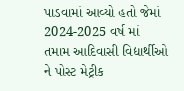પાડવામાં આવ્યો હતો જેમાં 2024-2025 વર્ષ માં તમામ આદિવાસી વિદ્યાર્થીઓ ને પોસ્ટ મેટ્રીક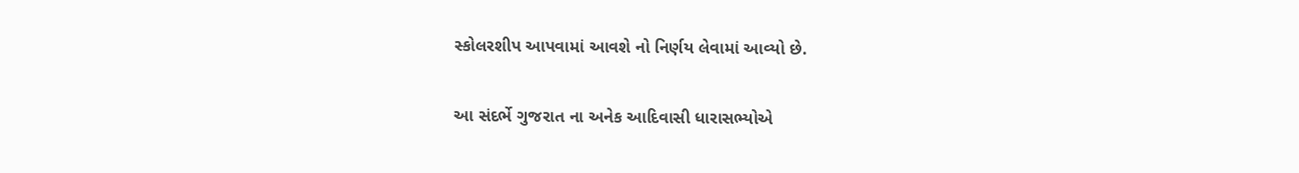સ્કોલરશીપ આપવામાં આવશે નો નિર્ણય લેવામાં આવ્યો છે.

આ સંદર્ભે ગુજરાત ના અનેક આદિવાસી ધારાસભ્યોએ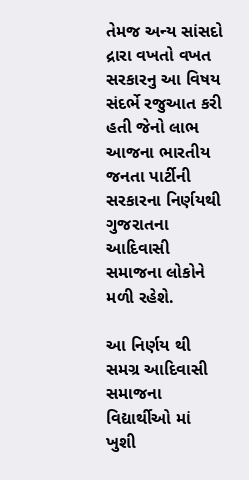તેમજ અન્ય સાંસદો દ્રારા વખતો વખત સરકારનુ આ વિષય સંદર્ભે રજુઆત કરી હતી જેનો લાભ આજના ભારતીય જનતા પાર્ટીની સરકારના નિર્ણયથી ગુજરાતના આદિવાસી સમાજના લોકોને મળી રહેશે.

આ નિર્ણય થી સમગ્ર આદિવાસી સમાજના વિદ્યાર્થીઓ માં ખુશી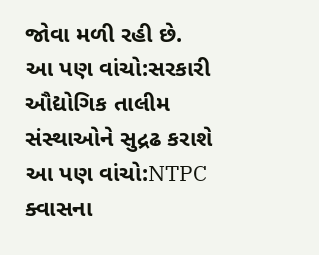જોવા મળી રહી છે.
આ પણ વાંચો:સરકારી ઔદ્યોગિક તાલીમ સંસ્થાઓને સુદ્રઢ કરાશે
આ પણ વાંચો:NTPC ક્વાસના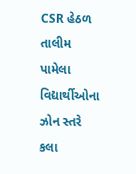CSR હેઠળ તાલીમ પામેલા વિદ્યાર્થીઓના ઝોન સ્તરે કલા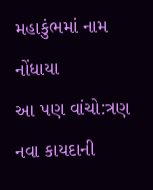મહાકુંભમાં નામ નોંધાયા
આ પણ વાંચો:ત્રણ નવા કાયદાની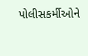પોલીસકર્મીઓને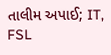તાલીમ અપાઈ; IT, FSL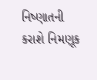નિષ્ણાતની કરાશે નિમણૂક